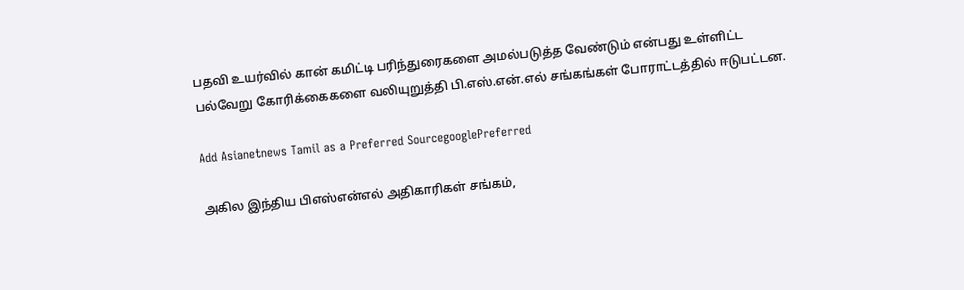பதவி உயர்வில் கான் கமிட்டி பரிந்துரைகளை அமல்படுத்த வேண்டும் என்பது உள்ளிட்ட பல்வேறு கோரிக்கைகளை வலியுறுத்தி பி.எஸ்.என்.எல் சங்கங்கள் போராட்டத்தில் ஈடுபட்டன.

Add Asianetnews Tamil as a Preferred SourcegooglePreferred

அகில இந்திய பிஎஸ்என்எல் அதிகாரிகள் சங்கம்,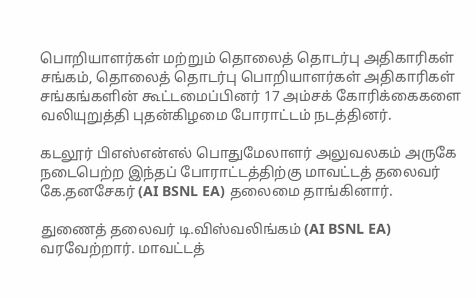பொறியாளர்கள் மற்றும் தொலைத் தொடர்பு அதிகாரிகள் சங்கம், தொலைத் தொடர்பு பொறியாளர்கள் அதிகாரிகள் சங்கங்களின் கூட்டமைப்பினர் 17 அம்சக் கோரிக்கைகளை வலியுறுத்தி புதன்கிழமை போராட்டம் நடத்தினர்.

கடலூர் பிஎஸ்என்எல் பொதுமேலாளர் அலுவலகம் அருகே நடைபெற்ற இந்தப் போராட்டத்திற்கு மாவட்டத் தலைவர் கே.தனசேகர் (AI BSNL EA) தலைமை தாங்கினார்.

துணைத் தலைவர் டி.விஸ்வலிங்கம் (AI BSNL EA) வரவேற்றார். மாவட்டத்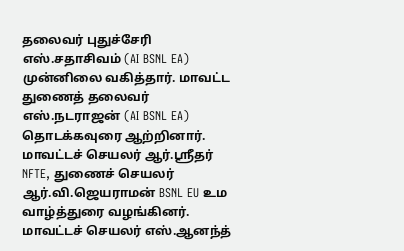தலைவர் புதுச்சேரி எஸ்.சதாசிவம் (AI BSNL EA) முன்னிலை வகித்தார். மாவட்ட துணைத் தலைவர் எஸ்.நடராஜன் (AI BSNL EA) தொடக்கவுரை ஆற்றினார். மாவட்டச் செயலர் ஆர்.ஸ்ரீதர் NFTE, துணைச் செயலர் ஆர்.வி.ஜெயராமன் BSNL EU உம வாழ்த்துரை வழங்கினர். மாவட்டச் செயலர் எஸ்.ஆனந்த்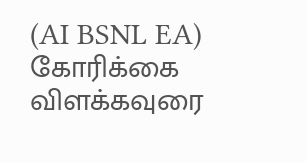(AI BSNL EA) கோரிக்கை விளக்கவுரை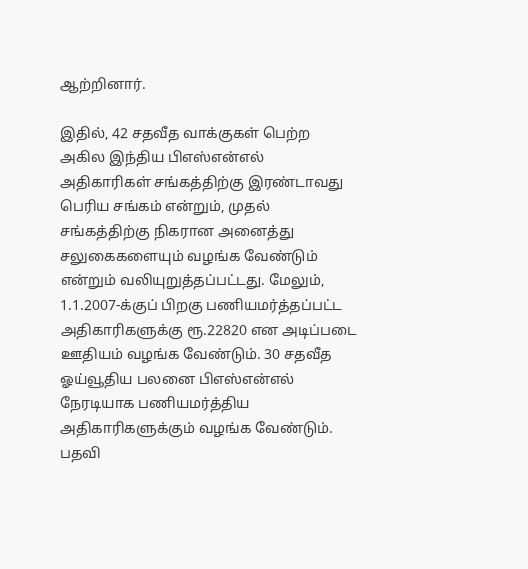ஆற்றினார்.

இதில், 42 சதவீத வாக்குகள் பெற்ற அகில இந்திய பிஎஸ்என்எல் அதிகாரிகள் சங்கத்திற்கு இரண்டாவது பெரிய சங்கம் என்றும், முதல் சங்கத்திற்கு நிகரான அனைத்து சலுகைகளையும் வழங்க வேண்டும் என்றும் வலியுறுத்தப்பட்டது. மேலும், 1.1.2007-க்குப் பிறகு பணியமர்த்தப்பட்ட அதிகாரிகளுக்கு ரூ.22820 என அடிப்படை ஊதியம் வழங்க வேண்டும். 30 சதவீத ஓய்வூதிய பலனை பிஎஸ்என்எல் நேரடியாக பணியமர்த்திய அதிகாரிகளுக்கும் வழங்க வேண்டும். பதவி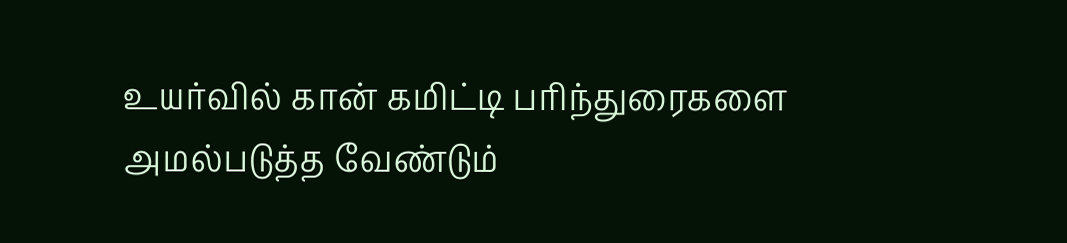உயர்வில் கான் கமிட்டி பரிந்துரைகளை அமல்படுத்த வேண்டும்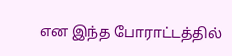என இந்த போராட்டத்தில்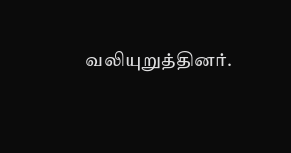வலியுறுத்தினர்.